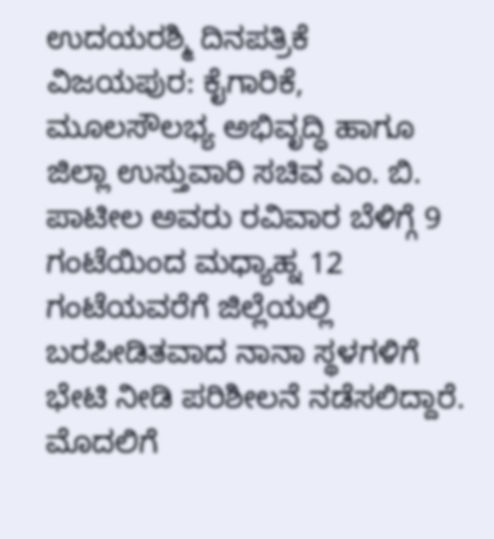ಉದಯರಶ್ಮಿ ದಿನಪತ್ರಿಕೆ
ವಿಜಯಪುರ: ಕೈಗಾರಿಕೆ, ಮೂಲಸೌಲಭ್ಯ ಅಭಿವೃದ್ಧಿ ಹಾಗೂ ಜಿಲ್ಲಾ ಉಸ್ತುವಾರಿ ಸಚಿವ ಎಂ. ಬಿ. ಪಾಟೀಲ ಅವರು ರವಿವಾರ ಬೆಳಿಗ್ಗೆ 9 ಗಂಟೆಯಿಂದ ಮಧ್ಯಾಹ್ನ 12 ಗಂಟೆಯವರೆಗೆ ಜಿಲ್ಲೆಯಲ್ಲಿ ಬರಪೀಡಿತವಾದ ನಾನಾ ಸ್ಥಳಗಳಿಗೆ ಭೇಟಿ ನೀಡಿ ಪರಿಶೀಲನೆ ನಡೆಸಲಿದ್ದಾರೆ.
ಮೊದಲಿಗೆ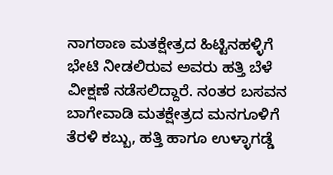ನಾಗಠಾಣ ಮತಕ್ಷೇತ್ರದ ಹಿಟ್ಟಿನಹಳ್ಳಿಗೆ ಭೇಟಿ ನೀಡಲಿರುವ ಅವರು ಹತ್ತಿ ಬೆಳೆ ವೀಕ್ಷಣೆ ನಡೆಸಲಿದ್ದಾರೆ. ನಂತರ ಬಸವನ ಬಾಗೇವಾಡಿ ಮತಕ್ಷೇತ್ರದ ಮನಗೂಳಿಗೆ ತೆರಳಿ ಕಬ್ಬು, ಹತ್ತಿ ಹಾಗೂ ಉಳ್ಳಾಗಡ್ಡೆ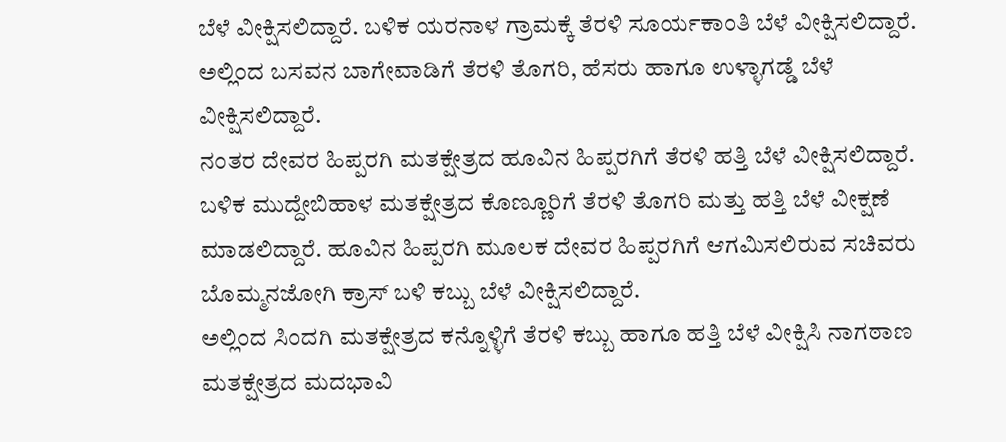ಬೆಳೆ ವೀಕ್ಷಿಸಲಿದ್ದಾರೆ. ಬಳಿಕ ಯರನಾಳ ಗ್ರಾಮಕ್ಕೆ ತೆರಳಿ ಸೂರ್ಯಕಾಂತಿ ಬೆಳೆ ವೀಕ್ಷಿಸಲಿದ್ದಾರೆ. ಅಲ್ಲಿಂದ ಬಸವನ ಬಾಗೇವಾಡಿಗೆ ತೆರಳಿ ತೊಗರಿ, ಹೆಸರು ಹಾಗೂ ಉಳ್ಳಾಗಡ್ಡೆ ಬೆಳೆ ವೀಕ್ಷಿಸಲಿದ್ದಾರೆ.
ನಂತರ ದೇವರ ಹಿಪ್ಪರಗಿ ಮತಕ್ಷೇತ್ರದ ಹೂವಿನ ಹಿಪ್ಪರಗಿಗೆ ತೆರಳಿ ಹತ್ತಿ ಬೆಳೆ ವೀಕ್ಷಿಸಲಿದ್ದಾರೆ. ಬಳಿಕ ಮುದ್ದೇಬಿಹಾಳ ಮತಕ್ಷೇತ್ರದ ಕೊಣ್ಣೂರಿಗೆ ತೆರಳಿ ತೊಗರಿ ಮತ್ತು ಹತ್ತಿ ಬೆಳೆ ವೀಕ್ಷಣೆ ಮಾಡಲಿದ್ದಾರೆ. ಹೂವಿನ ಹಿಪ್ಪರಗಿ ಮೂಲಕ ದೇವರ ಹಿಪ್ಪರಗಿಗೆ ಆಗಮಿಸಲಿರುವ ಸಚಿವರು ಬೊಮ್ಮನಜೋಗಿ ಕ್ರಾಸ್ ಬಳಿ ಕಬ್ಬು ಬೆಳೆ ವೀಕ್ಷಿಸಲಿದ್ದಾರೆ.
ಅಲ್ಲಿಂದ ಸಿಂದಗಿ ಮತಕ್ಷೇತ್ರದ ಕನ್ನೊಳ್ಳಿಗೆ ತೆರಳಿ ಕಬ್ಬು ಹಾಗೂ ಹತ್ತಿ ಬೆಳೆ ವೀಕ್ಷಿಸಿ ನಾಗಠಾಣ ಮತಕ್ಷೇತ್ರದ ಮದಭಾವಿ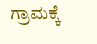ಗ್ರಾಮಕ್ಕೆ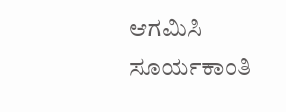ಆಗಮಿಸಿ ಸೂರ್ಯಕಾಂತಿ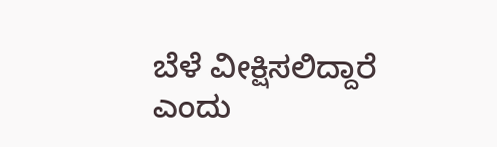ಬೆಳೆ ವೀಕ್ಷಿಸಲಿದ್ದಾರೆ ಎಂದು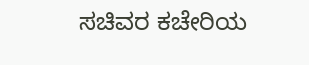ಸಚಿವರ ಕಚೇರಿಯ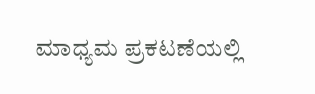ಮಾಧ್ಯಮ ಪ್ರಕಟಣೆಯಲ್ಲಿ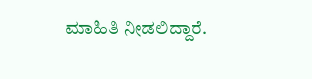ಮಾಹಿತಿ ನೀಡಲಿದ್ದಾರೆ.